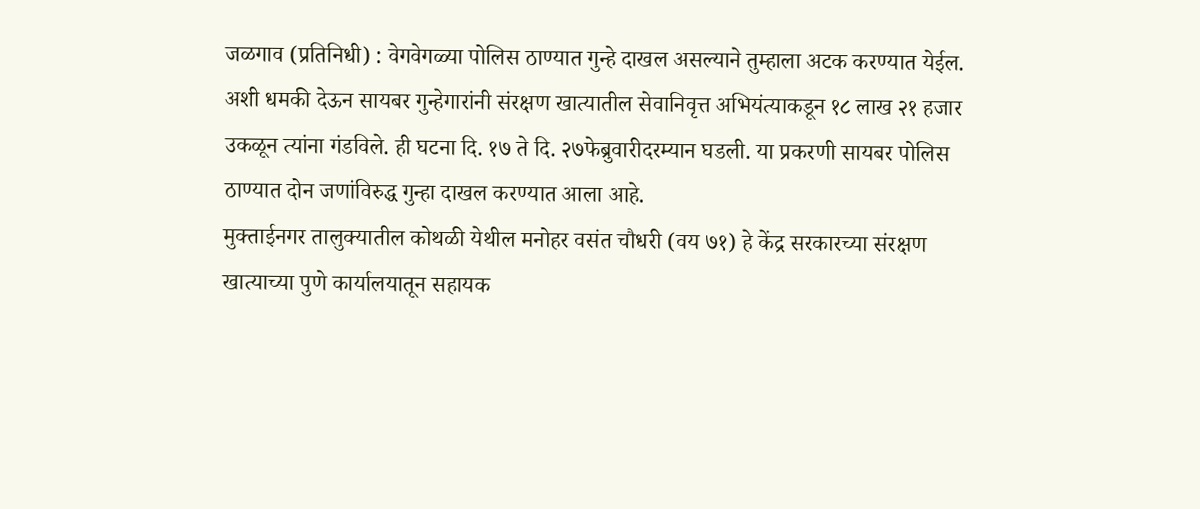जळगाव (प्रतिनिधी) : वेगवेगळ्या पोलिस ठाण्यात गुन्हे दाखल असल्याने तुम्हाला अटक करण्यात येईल. अशी धमकी देऊन सायबर गुन्हेगारांनी संरक्षण खात्यातील सेवानिवृत्त अभियंत्याकडून १८ लाख २१ हजार उकळून त्यांना गंडविले. ही घटना दि. १७ ते दि. २७फेब्रुवारीदरम्यान घडली. या प्रकरणी सायबर पोलिस ठाण्यात दोन जणांविरुद्ध गुन्हा दाखल करण्यात आला आहे.
मुक्ताईनगर तालुक्यातील कोथळी येथील मनोहर वसंत चौधरी (वय ७१) हे केंद्र सरकारच्या संरक्षण खात्याच्या पुणे कार्यालयातून सहायक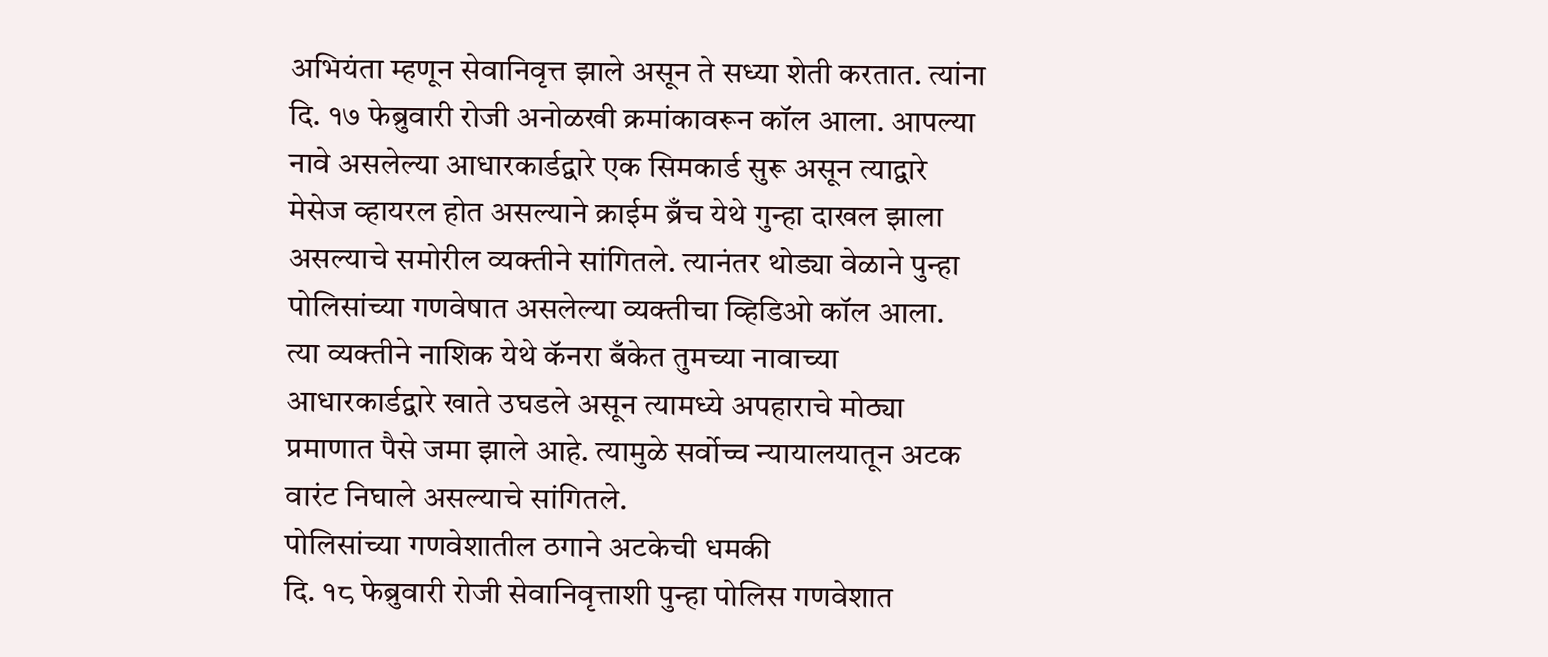अभियंता म्हणून सेवानिवृत्त झाले असून ते सध्या शेती करतात. त्यांना दि. १७ फेब्रुवारी रोजी अनोळखी क्रमांकावरून कॉल आला. आपल्या नावे असलेल्या आधारकार्डद्वारे एक सिमकार्ड सुरू असून त्याद्वारे मेसेज व्हायरल होत असल्याने क्राईम ब्रँच येथे गुन्हा दाखल झाला असल्याचे समोरील व्यक्तीने सांगितले. त्यानंतर थोड्या वेळाने पुन्हा पोलिसांच्या गणवेषात असलेल्या व्यक्तीचा व्हिडिओ कॉल आला. त्या व्यक्तीने नाशिक येथे कॅनरा बँकेत तुमच्या नावाच्या आधारकार्डद्वारे खाते उघडले असून त्यामध्ये अपहाराचे मोठ्या प्रमाणात पैसे जमा झाले आहे. त्यामुळे सर्वोच्च न्यायालयातून अटक वारंट निघाले असल्याचे सांगितले.
पोलिसांच्या गणवेशातील ठगाने अटकेची धमकी
दि. १८ फेब्रुवारी रोजी सेवानिवृत्ताशी पुन्हा पोलिस गणवेशात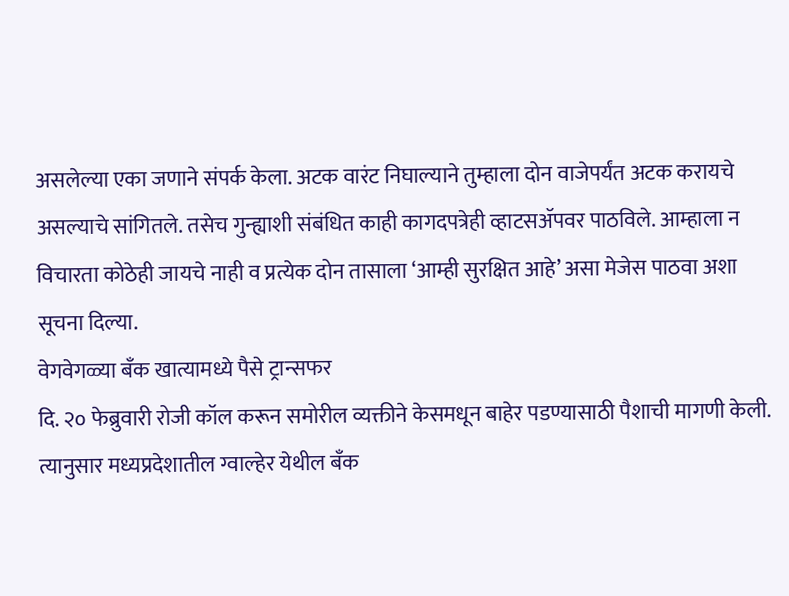असलेल्या एका जणाने संपर्क केला. अटक वारंट निघाल्याने तुम्हाला दोन वाजेपर्यंत अटक करायचे असल्याचे सांगितले. तसेच गुन्ह्याशी संबंधित काही कागदपत्रेही व्हाटसॲपवर पाठविले. आम्हाला न विचारता कोठेही जायचे नाही व प्रत्येक दोन तासाला ‘आम्ही सुरक्षित आहे’ असा मेजेस पाठवा अशा सूचना दिल्या.
वेगवेगळ्या बँक खात्यामध्ये पैसे ट्रान्सफर
दि. २० फेब्रुवारी रोजी कॉल करून समोरील व्यक्तीने केसमधून बाहेर पडण्यासाठी पैशाची मागणी केली. त्यानुसार मध्यप्रदेशातील ग्वाल्हेर येथील बँक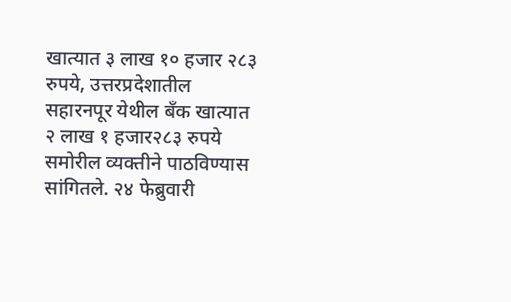खात्यात ३ लाख १० हजार २८३ रुपये, उत्तरप्रदेशातील सहारनपूर येथील बँक खात्यात २ लाख १ हजार२८३ रुपये समोरील व्यक्तीने पाठविण्यास सांगितले. २४ फेब्रुवारी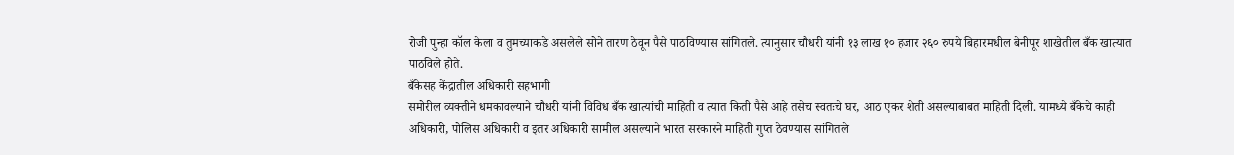रोजी पुन्हा कॉल केला व तुमच्याकडे असलेले सोने तारण ठेवून पैसे पाठविण्यास सांगितले. त्यानुसार चौधरी यांनी १३ लाख १० हजार २६० रुपये बिहारमधील बेनीपूर शाखेतील बँक खात्यात पाठविले होते.
बँकेसह केंद्रातील अधिकारी सहभागी
समोरील व्यक्तीने धमकावल्याने चौधरी यांनी विविध बँक खात्यांची माहिती व त्यात किती पैसे आहे तसेच स्वतःचे घर, आठ एकर शेती असल्याबाबत माहिती दिली. यामध्ये बँकेचे काही अधिकारी, पोलिस अधिकारी व इतर अधिकारी सामील असल्याने भारत सरकारने माहिती गुप्त ठेवण्यास सांगितले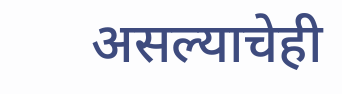असल्याचेही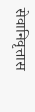सेवानिवृत्तास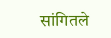सांगितले